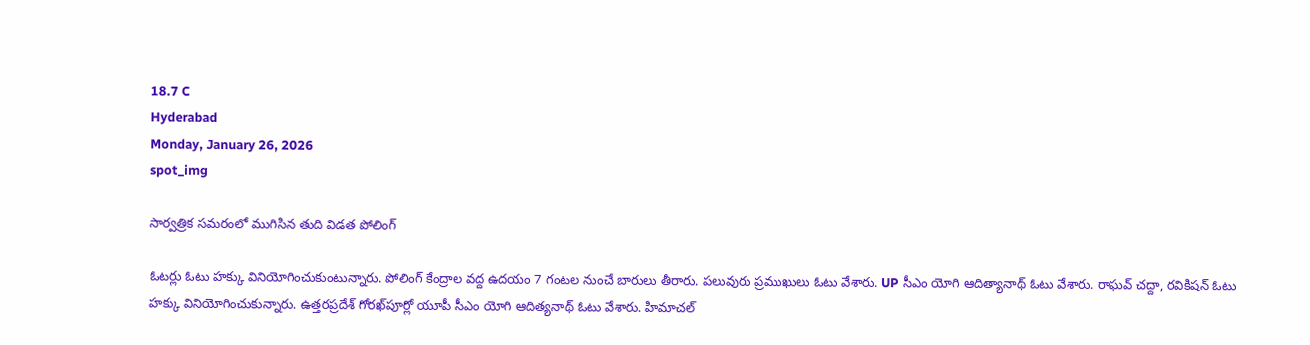18.7 C
Hyderabad
Monday, January 26, 2026
spot_img

సార్వత్రిక సమరంలో ముగిసిన తుది విడత పోలింగ్‌

ఓటర్లు ఓటు హక్కు వినియోగించుకుంటున్నారు. పోలింగ్ కేంద్రాల వద్ద ఉదయం 7 గంటల నుంచే బారులు తీరారు. పలువురు ప్రముఖులు ఓటు వేశారు. UP సీఎం యోగి ఆదిత్యానాథ్ ఓటు వేశారు. రాఘవ్ చద్దా, రవికిషన్ ఓటు హక్కు వినియోగించుకున్నారు. ఉత్తరప్రదేశ్‌ గోరఖ్‌పూర్లో యూపీ సీఎం యోగి ఆదిత్యనాథ్‌ ఓటు వేశారు. హిమాచల్‌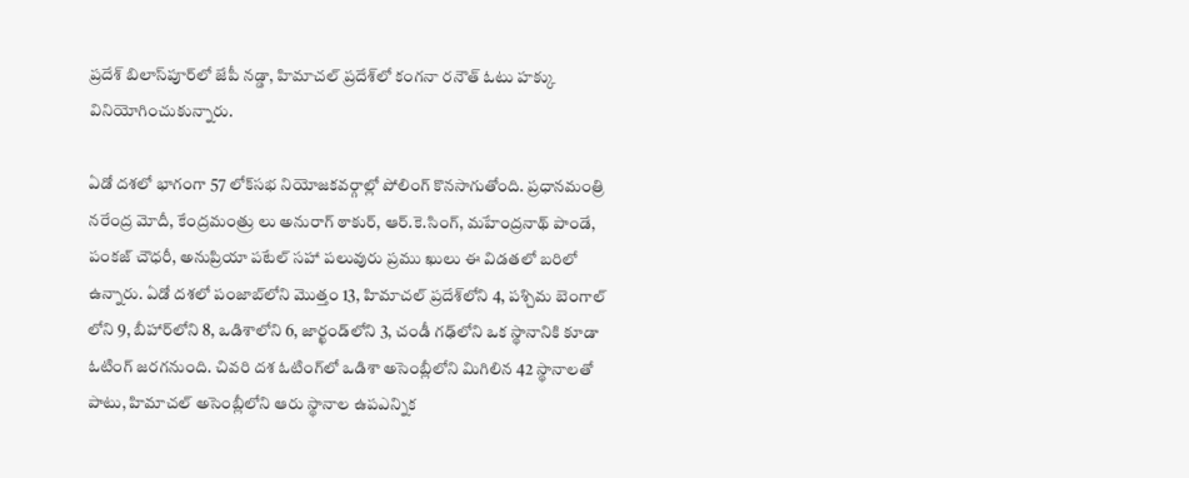ప్రదేశ్‌ బిలాస్‌పూర్‌లో జేపీ నడ్డా, హిమాచల్‌ ప్రదేశ్‌లో కంగనా రనౌత్‌ ఓటు హక్కు వినియోగించుకున్నారు.

ఏడో దశలో భాగంగా 57 లోక్‌సభ నియోజకవర్గాల్లో పోలింగ్‌ కొనసాగుతోంది. ప్రధానమంత్రి నరేంద్ర మోదీ, కేంద్రమంత్రు లు అనురాగ్‌ ఠాకుర్, ఆర్‌.కె.సింగ్, మహేంద్రనాథ్‌ పాండే, పంకజ్‌ చౌధరీ, అనుప్రియా పటేల్‌ సహా పలువురు ప్రము ఖులు ఈ విడతలో బరిలో ఉన్నారు. ఏడో దశలో పంజాబ్‌లోని మొత్తం 13, హిమాచల్ ప్రదేశ్‌లోని 4, పశ్చిమ బెంగాల్‌ లోని 9, బీహార్‌లోని 8, ఒడిశాలోని 6, జార్ఖండ్‌లోని 3, చండీ గఢ్‌లోని ఒక స్థానానికి కూడా ఓటింగ్ జరగనుంది. చివరి దశ ఓటింగ్‌లో ఒడిశా అసెంబ్లీలోని మిగిలిన 42 స్థానాలతో పాటు, హిమాచల్ అసెంబ్లీలోని ఆరు స్థానాల ఉపఎన్నిక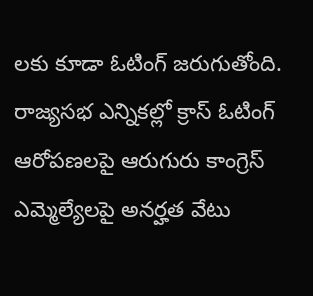లకు కూడా ఓటింగ్ జరుగుతోంది. రాజ్యసభ ఎన్నికల్లో క్రాస్ ఓటింగ్ ఆరోపణలపై ఆరుగురు కాంగ్రెస్ ఎమ్మెల్యేలపై అనర్హత వేటు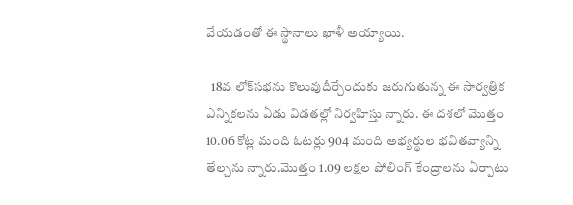వేయడంతో ఈ స్థానాలు ఖాళీ అయ్యాయి.

  18వ లోక్‌సభను కొలువుదీర్చేందుకు జరుగుతున్న ఈ సార్వత్రిక ఎన్నికలను ఏడు విడతల్లో నిర్వహిస్తు న్నారు. ఈ దశలో మొత్తం 10.06 కోట్ల మంది ఓటర్లు 904 మంది అభ్యర్థుల భవితవ్యాన్ని తేల్చను న్నారు.మొత్తం 1.09 లక్షల పోలింగ్ కేంద్రాలను ఏర్పాటు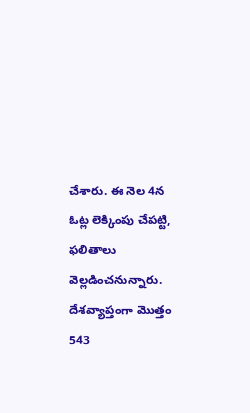చేశారు. ఈ నెల 4న ఓట్ల లెక్కింపు చేపట్టి, ఫలితాలు వెల్లడించనున్నారు. దేశవ్యాప్తంగా మొత్తం 543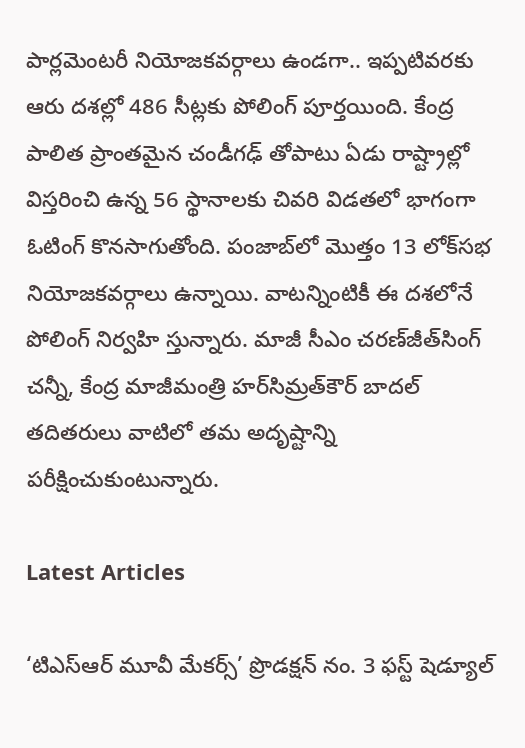పార్లమెంటరీ నియోజకవర్గాలు ఉండగా.. ఇప్పటివరకు ఆరు దశల్లో 486 సీట్లకు పోలింగ్‌ పూర్తయింది. కేంద్ర పాలిత ప్రాంతమైన చండీగఢ్‌ తోపాటు ఏడు రాష్ట్రాల్లో విస్తరించి ఉన్న 56 స్థానాలకు చివరి విడతలో భాగంగా ఓటింగ్‌ కొనసాగుతోంది. పంజాబ్‌లో మొత్తం 13 లోక్‌సభ నియోజకవర్గాలు ఉన్నాయి. వాటన్నింటికీ ఈ దశలోనే పోలింగ్‌ నిర్వహి స్తున్నారు. మాజీ సీఎం చరణ్‌జీత్‌సింగ్‌ చన్నీ, కేంద్ర మాజీమంత్రి హర్‌సిమ్రత్‌కౌర్‌ బాదల్‌ తదితరులు వాటిలో తమ అదృష్టాన్ని పరీక్షించుకుంటున్నారు.

Latest Articles

‘టిఎస్ఆర్ మూవీ మేకర్స్’ ప్రొడక్షన్ నం. 3 ఫస్ట్ షెడ్యూల్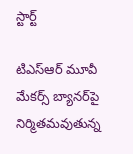స్టార్ట్

టిఎస్ఆర్ మూవీ మేకర్స్ బ్యానర్‌పై నిర్మితమవుతున్న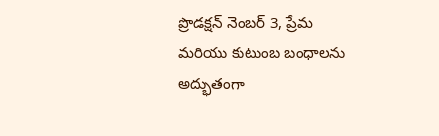ప్రొడక్షన్ నెంబర్ 3, ప్రేమ మరియు కుటుంబ బంధాలను అద్భుతంగా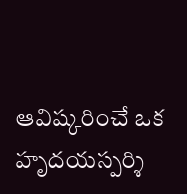ఆవిష్కరించే ఒక హృదయస్పర్శి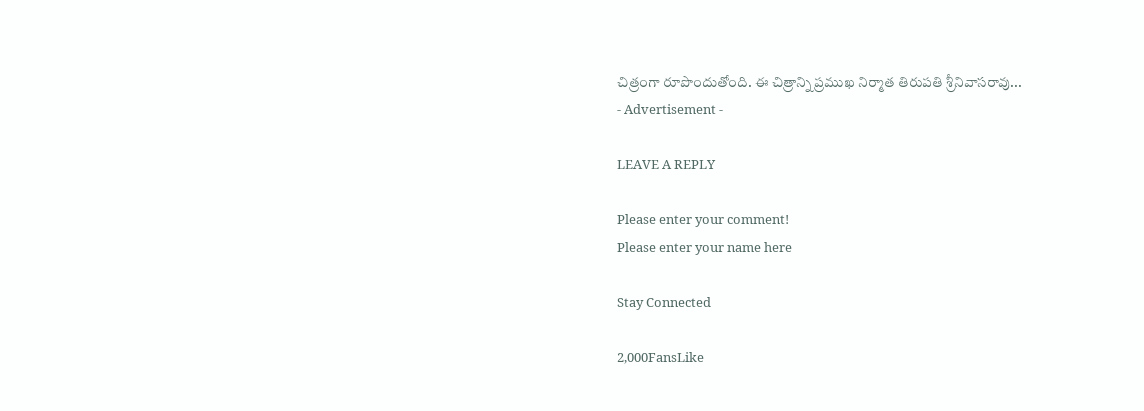చిత్రంగా రూపొందుతోంది. ఈ చిత్రాన్ని ప్రముఖ నిర్మాత తిరుపతి శ్రీనివాసరావు...
- Advertisement -

LEAVE A REPLY

Please enter your comment!
Please enter your name here

Stay Connected

2,000FansLike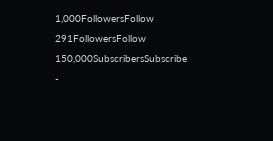1,000FollowersFollow
291FollowersFollow
150,000SubscribersSubscribe
-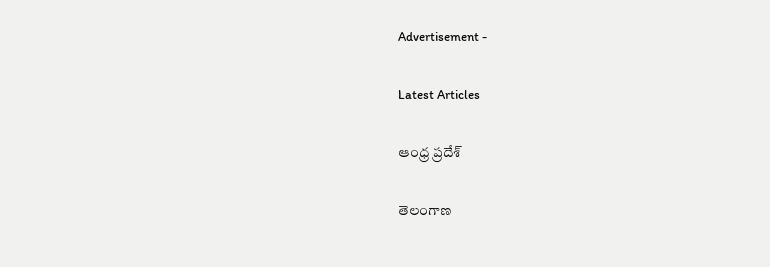Advertisement -

Latest Articles

ఆంధ్ర ప్రదేశ్

తెలంగాణ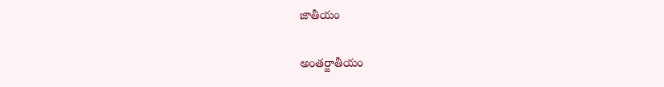జాతీయం

అంతర్జాతీయం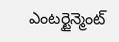ఎంటర్టైన్మెంట్